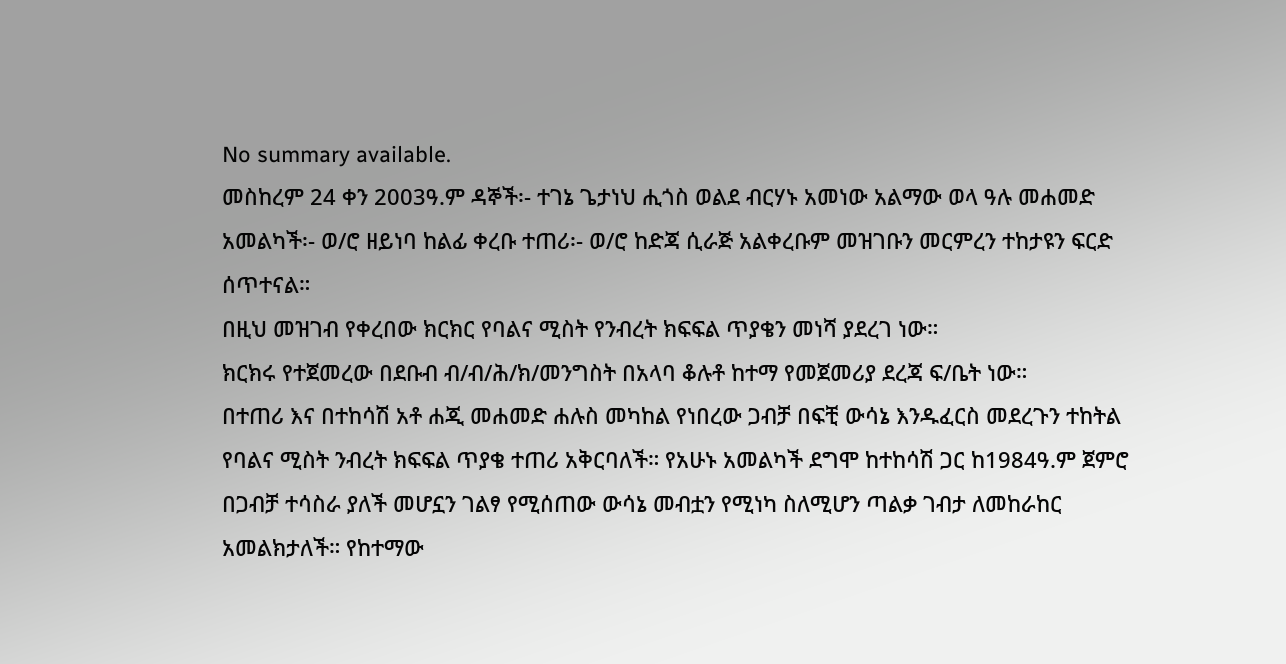No summary available.
መስከረም 24 ቀን 2003ዓ.ም ዳኞች፡- ተገኔ ጌታነህ ሒጎስ ወልደ ብርሃኑ አመነው አልማው ወላ ዓሉ መሐመድ አመልካች፡- ወ/ሮ ዘይነባ ከልፊ ቀረቡ ተጠሪ፡- ወ/ሮ ከድጃ ሲራጅ አልቀረቡም መዝገቡን መርምረን ተከታዩን ፍርድ ሰጥተናል።
በዚህ መዝገብ የቀረበው ክርክር የባልና ሚስት የንብረት ክፍፍል ጥያቄን መነሻ ያደረገ ነው።
ክርክሩ የተጀመረው በደቡብ ብ/ብ/ሕ/ክ/መንግስት በአላባ ቆሉቶ ከተማ የመጀመሪያ ደረጃ ፍ/ቤት ነው።
በተጠሪ እና በተከሳሽ አቶ ሐጂ መሐመድ ሐሉስ መካከል የነበረው ጋብቻ በፍቺ ውሳኔ እንዱፈርስ መደረጉን ተከትል የባልና ሚስት ንብረት ክፍፍል ጥያቄ ተጠሪ አቅርባለች። የአሁኑ አመልካች ደግሞ ከተከሳሽ ጋር ከ1984ዓ.ም ጀምሮ በጋብቻ ተሳስራ ያለች መሆኗን ገልፃ የሚሰጠው ውሳኔ መብቷን የሚነካ ስለሚሆን ጣልቃ ገብታ ለመከራከር አመልክታለች። የከተማው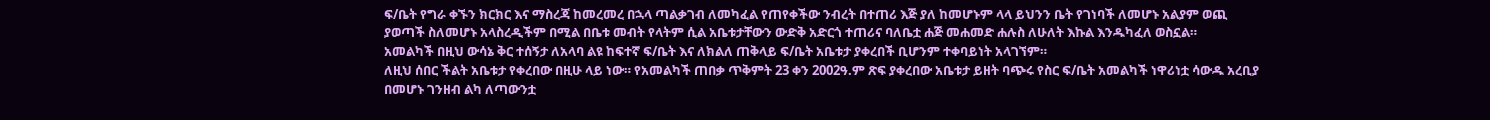ፍ/ቤት የግራ ቀኙን ክርክር እና ማስረጃ ከመረመረ በኋላ ጣልቃገብ ለመካፈል የጠየቀችው ንብረት በተጠሪ እጅ ያለ ከመሆኑም ላላ ይህንን ቤት የገነባች ለመሆኑ አልያም ወጪ ያወጣች ስለመሆኑ አላስረዲችም በሚል በቤቱ መብት የላትም ሲል አቤቱታቸውን ውድቅ አድርጎ ተጠሪና ባለቤቷ ሐጅ መሐመድ ሐሉስ ለሁለት እኩል እንዱካፈለ ወስኗል።
አመልካች በዚህ ውሳኔ ቅር ተሰኝታ ለአላባ ልዩ ከፍተኛ ፍ/ቤት እና ለክልለ ጠቅላይ ፍ/ቤት አቤቱታ ያቀረበች ቢሆንም ተቀባይነት አላገኘም።
ለዚህ ሰበር ችልት አቤቱታ የቀረበው በዚሁ ላይ ነው። የአመልካች ጠበቃ ጥቅምት 23 ቀን 2002ዓ.ም ጽፍ ያቀረበው አቤቱታ ይዘት ባጭሩ የስር ፍ/ቤት አመልካች ነዋሪነቷ ሳውዱ አረቢያ በመሆኑ ገንዘብ ልካ ለጣውንቷ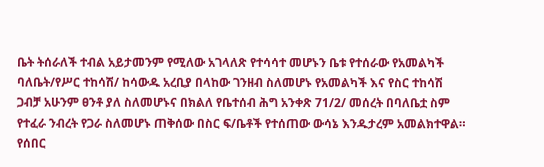ቤት ትሰራለች ተብል አይታመንም የሚለው አገላለጽ የተሳሳተ መሆኑን ቤቱ የተሰራው የአመልካች ባለቤት/የሥር ተከሳሽ/ ከሳውዱ አረቢያ በላከው ገንዘብ ስለመሆኑ የአመልካች እና የስር ተከሳሽ ጋብቻ አሁንም ፀንቶ ያለ ስለመሆኑና በክልለ የቤተሰብ ሕግ አንቀጽ 71/2/ መሰረት በባለቤቷ ስም የተፈራ ንብረት የጋራ ስለመሆኑ ጠቅሰው በስር ፍ/ቤቶች የተሰጠው ውሳኔ እንዱታረም አመልክተዋል።
የሰበር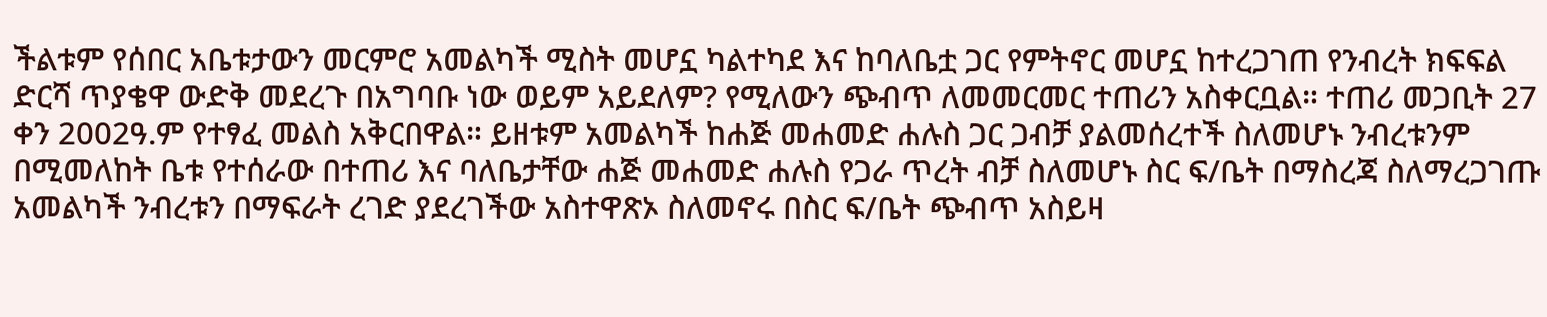ችልቱም የሰበር አቤቱታውን መርምሮ አመልካች ሚስት መሆኗ ካልተካደ እና ከባለቤቷ ጋር የምትኖር መሆኗ ከተረጋገጠ የንብረት ክፍፍል ድርሻ ጥያቄዋ ውድቅ መደረጉ በአግባቡ ነው ወይም አይደለም? የሚለውን ጭብጥ ለመመርመር ተጠሪን አስቀርቧል። ተጠሪ መጋቢት 27 ቀን 2002ዓ.ም የተፃፈ መልስ አቅርበዋል። ይዘቱም አመልካች ከሐጅ መሐመድ ሐሉስ ጋር ጋብቻ ያልመሰረተች ስለመሆኑ ንብረቱንም በሚመለከት ቤቱ የተሰራው በተጠሪ እና ባለቤታቸው ሐጅ መሐመድ ሐሉስ የጋራ ጥረት ብቻ ስለመሆኑ ስር ፍ/ቤት በማስረጃ ስለማረጋገጡ አመልካች ንብረቱን በማፍራት ረገድ ያደረገችው አስተዋጽኦ ስለመኖሩ በስር ፍ/ቤት ጭብጥ አስይዛ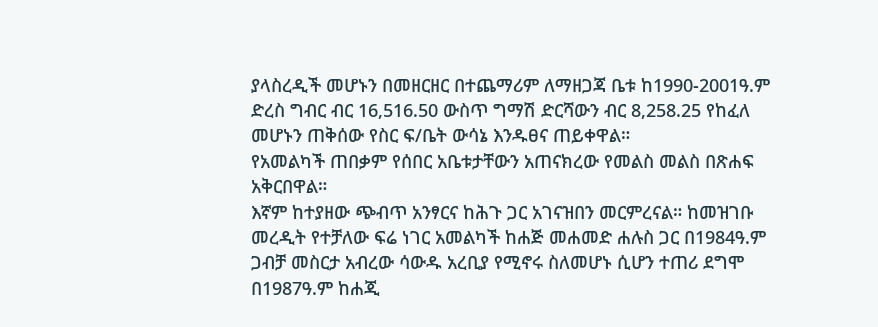ያላስረዲች መሆኑን በመዘርዘር በተጨማሪም ለማዘጋጃ ቤቱ ከ1990-2001ዓ.ም ድረስ ግብር ብር 16,516.50 ውስጥ ግማሽ ድርሻውን ብር 8,258.25 የከፈለ መሆኑን ጠቅሰው የስር ፍ/ቤት ውሳኔ እንዱፀና ጠይቀዋል።
የአመልካች ጠበቃም የሰበር አቤቱታቸውን አጠናክረው የመልስ መልስ በጽሐፍ አቅርበዋል።
እኛም ከተያዘው ጭብጥ አንፃርና ከሕጉ ጋር አገናዝበን መርምረናል። ከመዝገቡ መረዲት የተቻለው ፍሬ ነገር አመልካች ከሐጅ መሐመድ ሐሉስ ጋር በ1984ዓ.ም ጋብቻ መስርታ አብረው ሳውዱ አረቢያ የሚኖሩ ስለመሆኑ ሲሆን ተጠሪ ደግሞ በ1987ዓ.ም ከሐጂ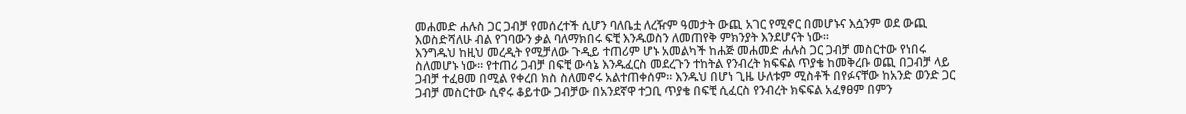መሐመድ ሐሉስ ጋር ጋብቻ የመሰረተች ሲሆን ባለቤቷ ለረዥም ዓመታት ውጪ አገር የሚኖር በመሆኑና እሷንም ወደ ውጪ እወስድሻለሁ ብል የገባውን ቃል ባለማክበሩ ፍቺ እንዱወስን ለመጠየቅ ምክንያት እንደሆናት ነው።
እንግዱህ ከዚህ መረዲት የሚቻለው ጉዲይ ተጠሪም ሆኑ አመልካች ከሐጅ መሐመድ ሐሉስ ጋር ጋብቻ መስርተው የነበሩ ስለመሆኑ ነው። የተጠሪ ጋብቻ በፍቺ ውሳኔ እንዱፈርስ መደረጉን ተከትል የንብረት ክፍፍል ጥያቄ ከመቅረቡ ወጪ በጋብቻ ላይ ጋብቻ ተፈፀመ በሚል የቀረበ ክስ ስለመኖሩ አልተጠቀሰም። እንዱህ በሆነ ጊዜ ሁለቱም ሚስቶች በየፉናቸው ከአንድ ወንድ ጋር ጋብቻ መስርተው ሲኖሩ ቆይተው ጋብቻው በአንደኛዋ ተጋቢ ጥያቄ በፍቺ ሲፈርስ የንብረት ክፍፍል አፈፃፀም በምን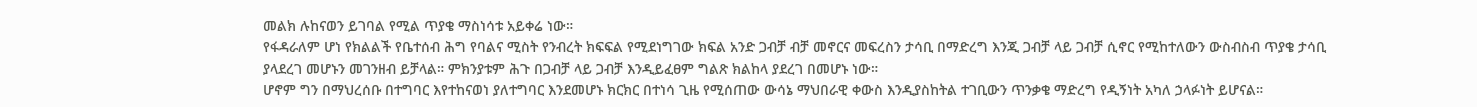መልክ ሉከናወን ይገባል የሚል ጥያቄ ማስነሳቱ አይቀሬ ነው።
የፋዳራለም ሆነ የክልልች የቤተሰብ ሕግ የባልና ሚስት የንብረት ክፍፍል የሚደነግገው ክፍል አንድ ጋብቻ ብቻ መኖርና መፍረስን ታሳቢ በማድረግ እንጂ ጋብቻ ላይ ጋብቻ ሲኖር የሚከተለውን ውስብስብ ጥያቄ ታሳቢ ያላደረገ መሆኑን መገንዘብ ይቻላል። ምክንያቱም ሕጉ በጋብቻ ላይ ጋብቻ እንዲይፈፀም ግልጽ ክልከላ ያደረገ በመሆኑ ነው።
ሆኖም ግን በማህረሰቡ በተግባር እየተከናወነ ያለተግባር እንደመሆኑ ክርክር በተነሳ ጊዜ የሚሰጠው ውሳኔ ማህበራዊ ቀውስ እንዲያስከትል ተገቢውን ጥንቃቄ ማድረግ የዲኝነት አካለ ኃላፉነት ይሆናል።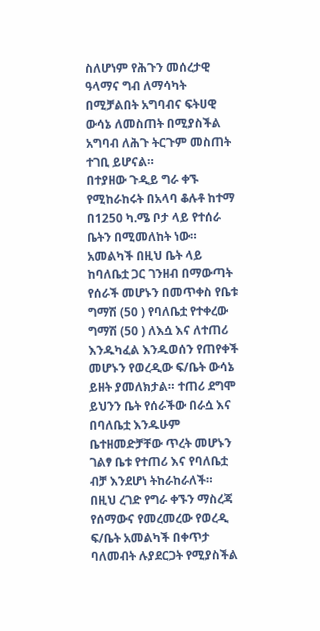ስለሆነም የሕጉን መሰረታዊ ዓላማና ግብ ለማሳካት በሚቻልበት አግባብና ፍትሀዊ ውሳኔ ለመስጠት በሚያስችል አግባብ ለሕጉ ትርጉም መስጠት ተገቢ ይሆናል።
በተያዘው ጉዲይ ግራ ቀኙ የሚከራከሩት በአላባ ቆሉቶ ከተማ በ1250 ካ.ሜ ቦታ ላይ የተሰራ ቤትን በሚመለከት ነው። አመልካች በዚህ ቤት ላይ ከባለቤቷ ጋር ገንዘብ በማውጣት የሰራች መሆኑን በመጥቀስ የቤቱ ግማሽ (50 ) የባለቤቷ የተቀረው ግማሽ (50 ) ለእሷ እና ለተጠሪ እንዱካፈል እንዱወሰን የጠየቀች መሆኑን የወረዲው ፍ/ቤት ውሳኔ ይዘት ያመለክታል። ተጠሪ ደግሞ ይህንን ቤት የሰራችው በራሷ እና በባለቤቷ እንዱሁም ቤተዘመድቻቸው ጥረት መሆኑን ገልፃ ቤቱ የተጠሪ እና የባለቤቷ ብቻ እንደሆነ ትከራከራለች። በዚህ ረገድ የግራ ቀኙን ማስረጃ የሰማውና የመረመረው የወረዲ ፍ/ቤት አመልካች በቀጥታ ባለመብት ሉያደርጋት የሚያስችል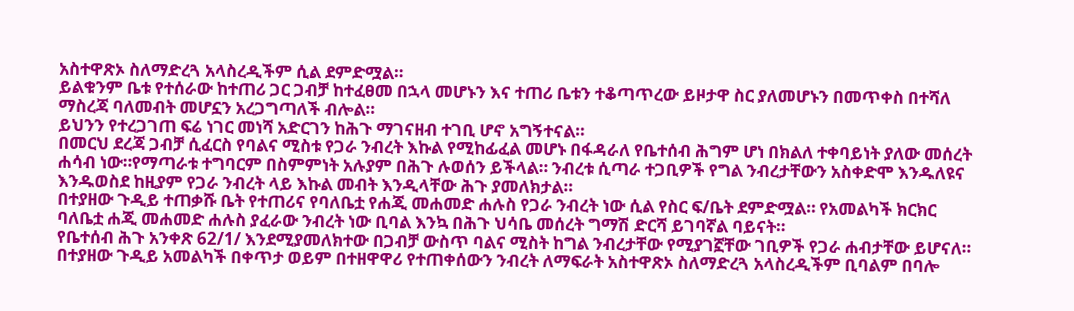አስተዋጽኦ ስለማድረጓ አላስረዲችም ሲል ደምድሟል።
ይልቁንም ቤቱ የተሰራው ከተጠሪ ጋር ጋብቻ ከተፈፀመ በኋላ መሆኑን እና ተጠሪ ቤቱን ተቆጣጥረው ይዞታዋ ስር ያለመሆኑን በመጥቀስ በተሻለ ማስረጃ ባለመብት መሆኗን አረጋግጣለች ብሎል።
ይህንን የተረጋገጠ ፍሬ ነገር መነሻ አድርገን ከሕጉ ማገናዘብ ተገቢ ሆኖ አግኝተናል።
በመርህ ደረጃ ጋብቻ ሲፈርስ የባልና ሚስቱ የጋራ ንብረት እኩል የሚከፊፈል መሆኑ በፋዳራለ የቤተሰብ ሕግም ሆነ በክልለ ተቀባይነት ያለው መሰረት ሐሳብ ነው።የማጣራቱ ተግባርም በስምምነት አሉያም በሕጉ ሉወሰን ይችላል። ንብረቱ ሲጣራ ተጋቢዎች የግል ንብረታቸውን አስቀድሞ እንዱለዩና እንዱወስደ ከዚያም የጋራ ንብረት ላይ እኩል መብት እንዲላቸው ሕጉ ያመለክታል።
በተያዘው ጉዲይ ተጠቃሹ ቤት የተጠሪና የባለቤቷ የሐጂ መሐመድ ሐሉስ የጋራ ንብረት ነው ሲል የስር ፍ/ቤት ደምድሟል። የአመልካች ክርክር ባለቤቷ ሐጂ መሐመድ ሐሉስ ያፈራው ንብረት ነው ቢባል እንኳ በሕጉ ህሳቤ መሰረት ግማሽ ድርሻ ይገባኛል ባይናት።
የቤተሰብ ሕጉ አንቀጽ 62/1/ እንደሚያመለክተው በጋብቻ ውስጥ ባልና ሚስት ከግል ንብረታቸው የሚያገኟቸው ገቢዎች የጋራ ሐብታቸው ይሆናለ። በተያዘው ጉዲይ አመልካች በቀጥታ ወይም በተዘዋዋሪ የተጠቀሰውን ንብረት ለማፍራት አስተዋጽኦ ስለማድረጓ አላስረዲችም ቢባልም በባሎ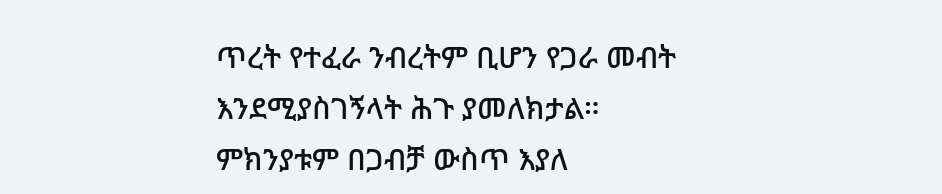ጥረት የተፈራ ንብረትም ቢሆን የጋራ መብት እንደሚያስገኝላት ሕጉ ያመለክታል።
ምክንያቱም በጋብቻ ውስጥ እያለ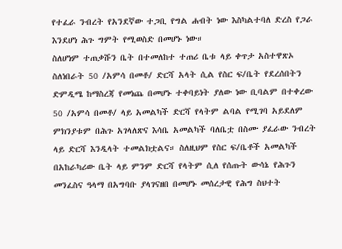የተፈራ ንብረት የአንደኛው ተጋቢ የግል ሐብት ነው እስካልተባለ ድረስ የጋራ እንደሆነ ሕጉ ግምት የሚወስድ በመሆኑ ነው።
ስለሆነም ተጠቃሹን ቤት በተመለከተ ተጠሪ ቤቱ ላይ ቀጥታ አስተዋጽኦ ስለነበራት 50 /አምሳ በመቶ/ ድርሻ አላት ሲል የስር ፍ/ቤት የደረሰበትን ድምዲሜ ከማስረጃ የመነጨ በመሆኑ ተቀባይነት ያለው ነው ቢባልም በተቀረው 50 /አምሳ በመቶ/ ላይ አመልካች ድርሻ የላትም ልባል የሚገባ አይደለም ምክንያቱም በሕጉ አገላለጽና እሳቤ አመልካች ባለቤቷ በስሙ ያፈራው ንብረት ላይ ድርሻ እንዲላት ተመልክቷልና። ስለዚህም የስር ፍ/ቤቶች አመልካች በአከራካሪው ቤት ላይ ምንም ድርሻ የላትም ሲለ የሰጡት ውሳኔ የሕጉን መንፈስና ዓላማ በአግባቡ ያላገናዘበ በመሆኑ መሰረታዊ የሕግ ስህተት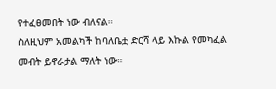የተፈፀመበት ነው ብለናል።
ስለዚህም አመልካች ከባለቤቷ ድርሻ ላይ እኩል የመካፈል መብት ይኖራታል ማለት ነው።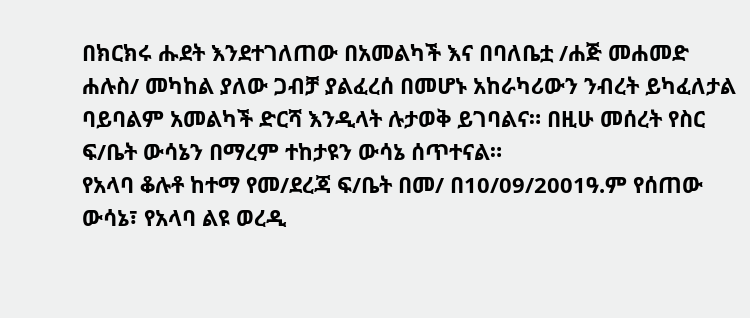በክርክሩ ሑደት እንደተገለጠው በአመልካች እና በባለቤቷ /ሐጅ መሐመድ ሐሉስ/ መካከል ያለው ጋብቻ ያልፈረሰ በመሆኑ አከራካሪውን ንብረት ይካፈለታል ባይባልም አመልካች ድርሻ እንዲላት ሉታወቅ ይገባልና። በዚሁ መሰረት የስር ፍ/ቤት ውሳኔን በማረም ተከታዩን ውሳኔ ሰጥተናል።
የአላባ ቆሉቶ ከተማ የመ/ደረጃ ፍ/ቤት በመ/ በ10/09/2001ዓ.ም የሰጠው ውሳኔ፣ የአላባ ልዩ ወረዲ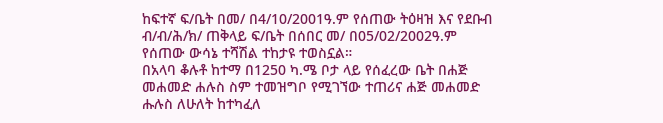ከፍተኛ ፍ/ቤት በመ/ በ4/10/2001ዓ.ም የሰጠው ትዕዛዝ እና የደቡብ ብ/ብ/ሕ/ክ/ ጠቅላይ ፍ/ቤት በሰበር መ/ በ05/02/2002ዓ.ም የሰጠው ውሳኔ ተሻሽል ተከታዩ ተወስኗል።
በአላባ ቆሉቶ ከተማ በ1250 ካ.ሜ ቦታ ላይ የሰፈረው ቤት በሐጅ መሐመድ ሐሉስ ስም ተመዝግቦ የሚገኘው ተጠሪና ሐጅ መሐመድ ሑሉስ ለሁለት ከተካፈለ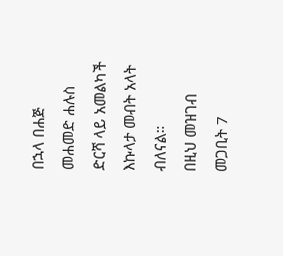በኋላ በሐጅ መሐመድ ሐሉስ ድርሻ ላይ አመልካች እኩላታ መብት አላት ብለናል።
በዚህ መዝገብ መጋቢት 7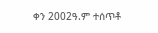ቀን 2002ዓ.ም ተሰጥቶ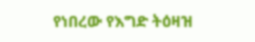የነበረው የእግድ ትዕዛዝ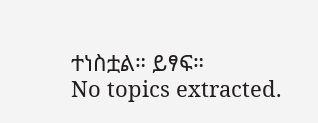ተነስቷል። ይፃፍ።
No topics extracted.